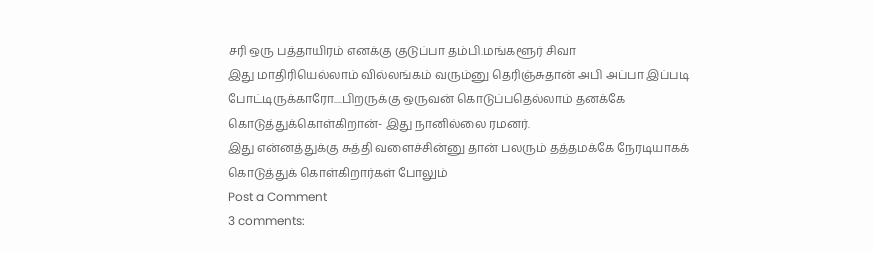சரி ஒரு பத்தாயிரம் எனக்கு குடுப்பா தம்பி.மங்களூர் சிவா
இது மாதிரியெல்லாம் வில்லங்கம் வரும்னு தெரிஞ்சுதான் அபி அப்பா இப்படி போட்டிருக்காரோ....பிறருக்கு ஒருவன் கொடுப்பதெல்லாம் தனக்கே கொடுத்துக்கொள்கிறான்- இது நானில்லை ரமனர்.
இது என்னத்துக்கு சுத்தி வளைச்சின்னு தான் பலரும் தத்தமக்கே நேரடியாகக் கொடுத்துக் கொள்கிறார்கள் போலும்
Post a Comment
3 comments: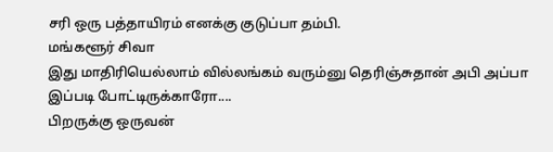சரி ஒரு பத்தாயிரம் எனக்கு குடுப்பா தம்பி.
மங்களூர் சிவா
இது மாதிரியெல்லாம் வில்லங்கம் வரும்னு தெரிஞ்சுதான் அபி அப்பா இப்படி போட்டிருக்காரோ....
பிறருக்கு ஒருவன்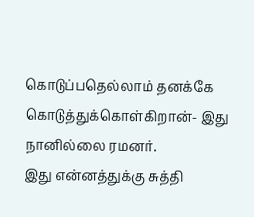கொடுப்பதெல்லாம் தனக்கே கொடுத்துக்கொள்கிறான்- இது நானில்லை ரமனர்.
இது என்னத்துக்கு சுத்தி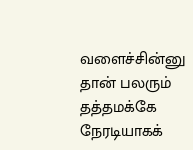வளைச்சின்னு தான் பலரும் தத்தமக்கே நேரடியாகக்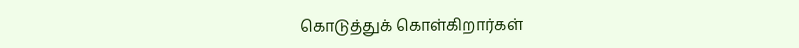கொடுத்துக் கொள்கிறார்கள்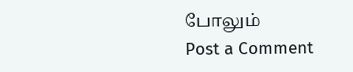போலும்
Post a Comment